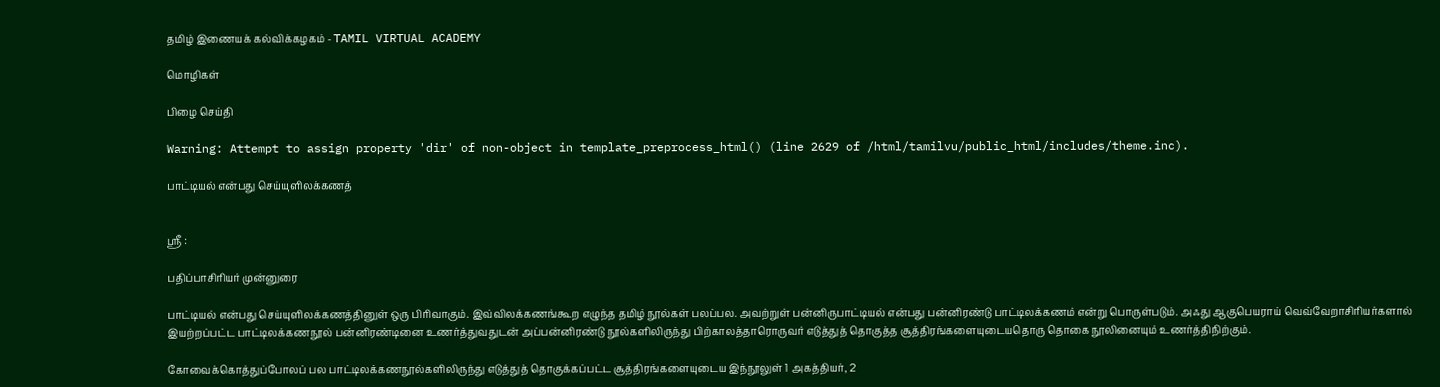தமிழ் இணையக் கல்விக்கழகம் - TAMIL VIRTUAL ACADEMY

மொழிகள்

பிழை செய்தி

Warning: Attempt to assign property 'dir' of non-object in template_preprocess_html() (line 2629 of /html/tamilvu/public_html/includes/theme.inc).

பாட்டியல் என்பது செய்யுளிலக்கணத்


ஸ்ரீ :

பதிப்பாசிரியர் முன்னுரை

பாட்டியல் என்பது செய்யுளிலக்கணத்தினுள் ஒரு பிரிவாகும். இவ்விலக்கணங்கூற எழுந்த தமிழ் நூல்கள் பலப்பல. அவற்றுள் பன்னிருபாட்டியல் என்பது பன்னிரண்டு பாட்டிலக்கணம் என்று பொருள்படும். அஃது ஆகுபெயராய் வெவ்வேறாசிரியர்களால் இயற்றப்பட்ட பாட்டிலக்கணநூல் பன்னிரண்டினை உணர்த்துவதுடன் அப்பன்னிரண்டு நூல்களிலிருந்து பிற்காலத்தாரொருவர் எடுத்துத் தொகுத்த சூத்திரங்களையுடையதொரு தொகை நூலினையும் உணர்த்திநிற்கும்.

கோவைக்கொத்துப்போலப் பல பாட்டிலக்கணநூல்களிலிருந்து எடுத்துத் தொகுக்கப்பட்ட சூத்திரங்களையுடைய இந்நூலுள் 1 அகத்தியர், 2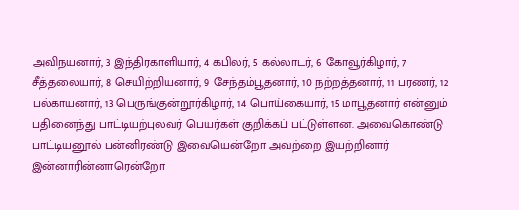அவிநயனார், 3 இந்திரகாளியார், 4 கபிலர், 5 கல்லாடர், 6 கோவூர்கிழார், 7 சீத்தலையார், 8 செயிற்றியனார், 9 சேந்தம்பூதனார், 10 நற்றத்தனார், 11 பரணர், 12 பல்காயனார், 13 பெருங்குன்றூர்கிழார், 14 பொய்கையார், 15 மாபூதனார் என்னும் பதினைந்து பாட்டியற்புலவர் பெயர்கள் குறிக்கப் பட்டுள்ளன. அவைகொண்டு பாட்டியனூல் பன்னிரண்டு இவையென்றோ அவற்றை இயற்றினார் இன்னாரின்னாரென்றோ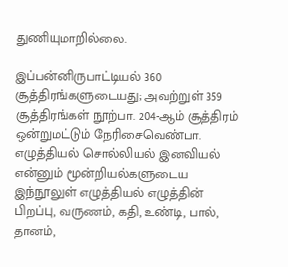துணியுமாறில்லை.

இப்பன்னிருபாட்டியல் 360 சூத்திரங்களுடையது; அவற்றுள் 359 சூத்திரங்கள் நூற்பா. 204-ஆம் சூத்திரம் ஒன்றுமட்டும் நேரிசைவெண்பா. எழுத்தியல் சொல்லியல் இனவியல் என்னும் மூன்றியல்களுடைய இந்நூலுள் எழுத்தியல் எழுத்தின் பிறப்பு, வருணம், கதி, உண்டி, பால், தானம்,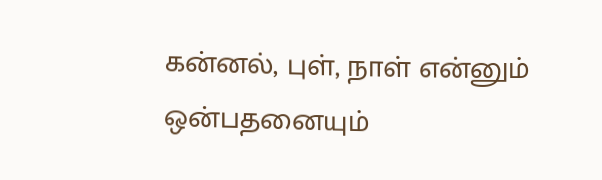கன்னல், புள், நாள் என்னும் ஒன்பதனையும்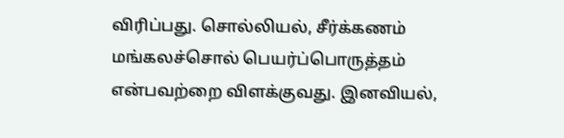விரிப்பது. சொல்லியல், சீர்க்கணம் மங்கலச்சொல் பெயர்ப்பொருத்தம் என்பவற்றை விளக்குவது. இனவியல்,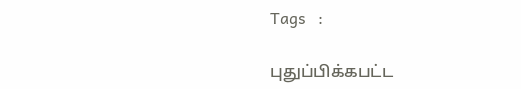Tags   :

புதுப்பிக்கபட்ட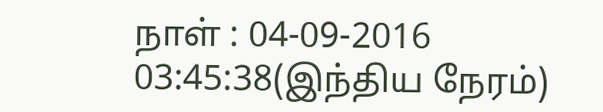நாள் : 04-09-2016 03:45:38(இந்திய நேரம்)